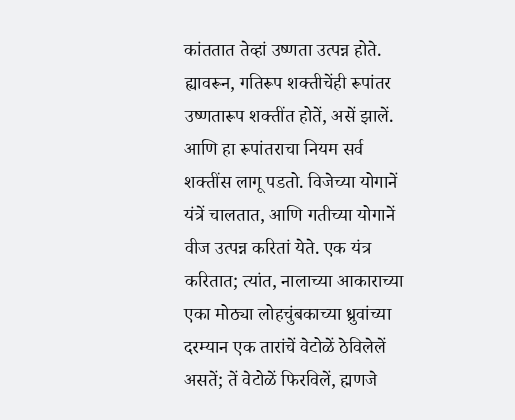कांततात तेव्हां उष्णता उत्पन्न होते. ह्यावरून, गतिरूप शक्तीचेंही रूपांतर उष्णतारूप शक्तींत होतें, असें झालें. आणि हा रूपांतराचा नियम सर्व शक्तींस लागू पडतो. विजेच्या योगानें यंत्रें चालतात, आणि गतीच्या योगानें वीज उत्पन्न करितां येते. एक यंत्र करितात; त्यांत, नालाच्या आकाराच्या एका मोठ्या लोहचुंबकाच्या ध्रुवांच्या दरम्यान एक तारांचें वेटोळें ठेविलेलें असतें; तें वेटोळें फिरविलें, ह्मणजे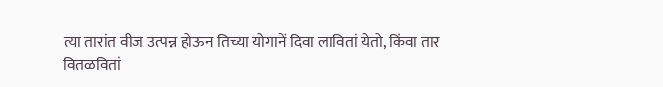त्या तारांत वीज उत्पन्न होऊन तिच्या योगानें दिवा लावितां येतो, किंवा तार वितळवितां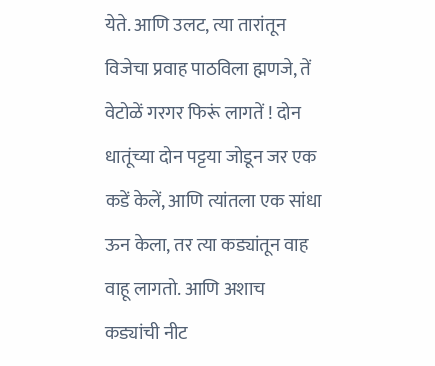येते. आणि उलट, त्या तारांतून विजेचा प्रवाह पाठविला ह्मणजे, तें वेटोळें गरगर फिरूं लागतें ! दोन धातूंच्या दोन पट्टया जोडून जर एक कडें केलें, आणि त्यांतला एक सांधा ऊन केला, तर त्या कड्यांतून वाह वाहू लागतो. आणि अशाच कड्यांची नीट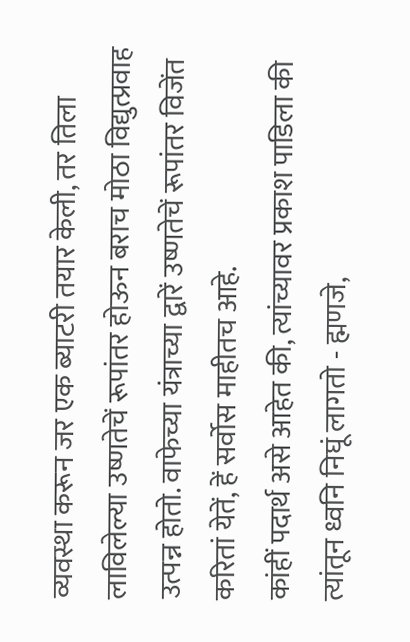व्यवस्था करून जर एक ब्याटरी तयार केली, तर तिला लाविलेल्या उष्णतेचें रूपांतर होऊन बराच मोठा विद्युत्प्रवाह उत्पन्न होतो. वाफेच्या यंत्राच्या द्वारें उष्णतेचें रूपांतर विजेंत करितां येतें, हें सर्वोस माहीतच आहे.
कांहीं पदार्थ असे आहेत की, त्यांच्यावर प्रकाश पाडिला की त्यांतून ध्वनि निघूं लागतो - ह्मणजे,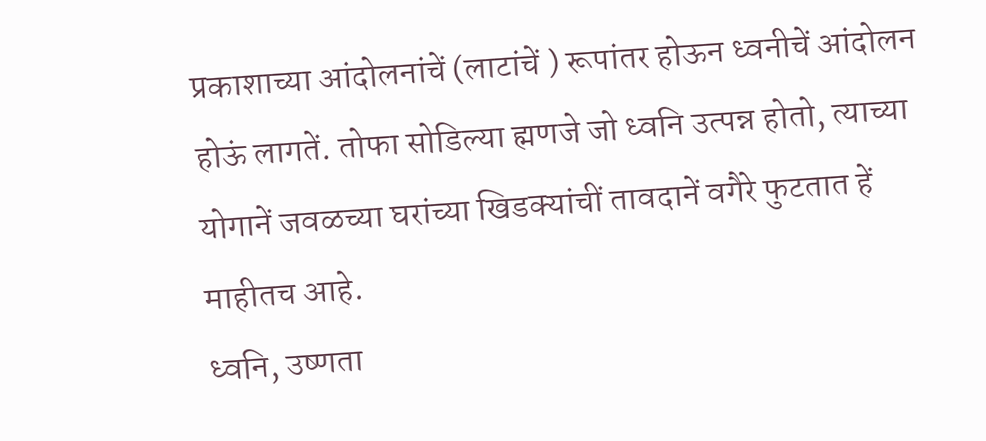प्रकाशाच्या आंदोलनांचें (लाटांचें ) रूपांतर होऊन ध्वनीचें आंदोलन होऊं लागतें. तोफा सोडिल्या ह्मणजे जो ध्वनि उत्पन्न होतो, त्याच्या योगानें जवळच्या घरांच्या खिडक्यांचीं तावदानें वगैरे फुटतात हें माहीतच आहे.
ध्वनि, उष्णता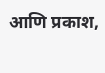आणि प्रकाश,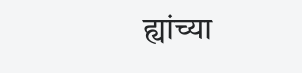ह्यांच्या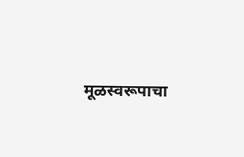मूळस्वरूपाचा